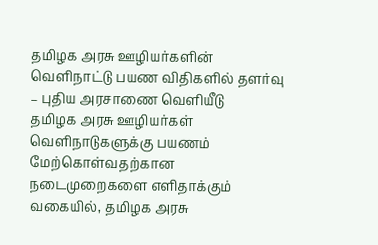தமிழக அரசு ஊழியர்களின் வெளிநாட்டு பயண விதிகளில் தளர்வு – புதிய அரசாணை வெளியீடு
தமிழக அரசு ஊழியர்கள் வெளிநாடுகளுக்கு பயணம் மேற்கொள்வதற்கான நடைமுறைகளை எளிதாக்கும் வகையில், தமிழக அரசு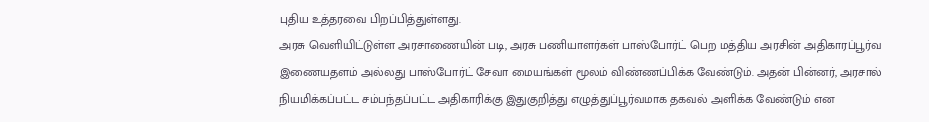புதிய உத்தரவை பிறப்பித்துள்ளது.
அரசு வெளியிட்டுள்ள அரசாணையின் படி, அரசு பணியாளர்கள் பாஸ்போர்ட் பெற மத்திய அரசின் அதிகாரப்பூர்வ இணையதளம் அல்லது பாஸ்போர்ட் சேவா மையங்கள் மூலம் விண்ணப்பிக்க வேண்டும். அதன் பின்னர், அரசால் நியமிக்கப்பட்ட சம்பந்தப்பட்ட அதிகாரிக்கு இதுகுறித்து எழுத்துப்பூர்வமாக தகவல் அளிக்க வேண்டும் என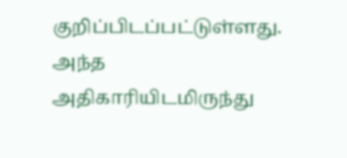குறிப்பிடப்பட்டுள்ளது.
அந்த அதிகாரியிடமிருந்து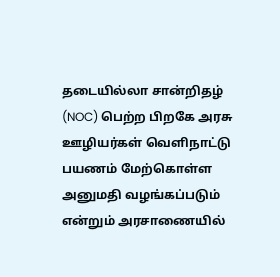தடையில்லா சான்றிதழ் (NOC) பெற்ற பிறகே அரசு ஊழியர்கள் வெளிநாட்டு பயணம் மேற்கொள்ள அனுமதி வழங்கப்படும் என்றும் அரசாணையில்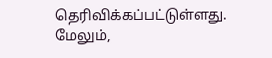தெரிவிக்கப்பட்டுள்ளது.
மேலும்,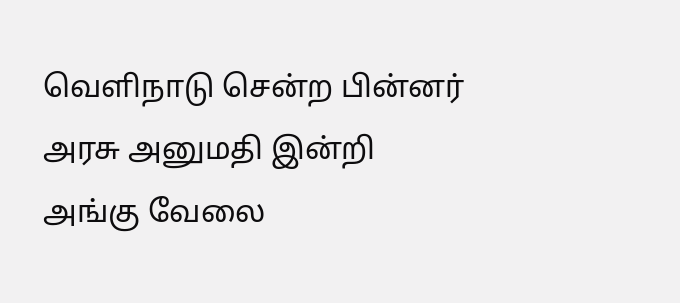வெளிநாடு சென்ற பின்னர் அரசு அனுமதி இன்றி அங்கு வேலை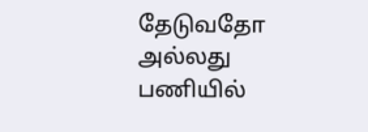தேடுவதோ அல்லது பணியில்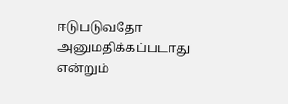ஈடுபடுவதோ அனுமதிக்கப்படாது என்றும்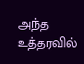அந்த உத்தரவில்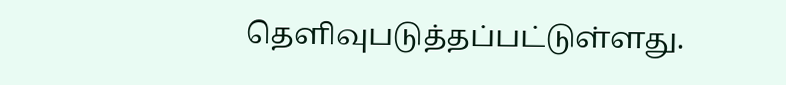தெளிவுபடுத்தப்பட்டுள்ளது.